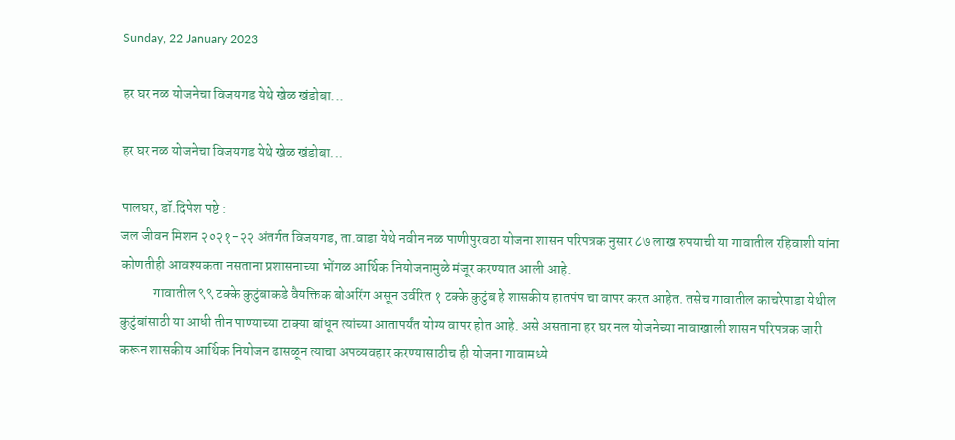Sunday, 22 January 2023

हर घर नळ योजनेचा विजयगड येथे खेळ खंडोबा...

हर घर नळ योजनेचा विजयगड येथे खेळ खंडोबा...

पालघर, डॉ.दिपेश पष्टे :
जल जीवन मिशन २०२१-२२ अंतर्गत विजयगड, ता.वाडा येथे नवीन नळ पाणीपुरवठा योजना शासन परिपत्रक नुसार ८७ लाख रुपयाची या गावातील रहिवाशी यांना कोणतीही आवश्यकता नसताना प्रशासनाच्या भोंगळ आर्थिक नियोजनामुळे मंजूर करण्यात आली आहे.
            गावातील ९९ टक्के कुटुंबाकडे वैयक्तिक बोअरिंग असून उर्वरित १ टक्के कुटुंब हे शासकीय हातपंप चा वापर करत आहेत. तसेच गावातील काचरेपाडा येथील कुटुंबांसाठी या आधी तीन पाण्याच्या टाक्या बांधून त्यांच्या आतापर्यंत योग्य वापर होत आहे. असे असताना हर घर नल योजनेच्या नावाखाली शासन परिपत्रक जारी करून शासकीय आर्थिक नियोजन ढासळून त्याचा अपव्यवहार करण्यासाठीच ही योजना गावामध्ये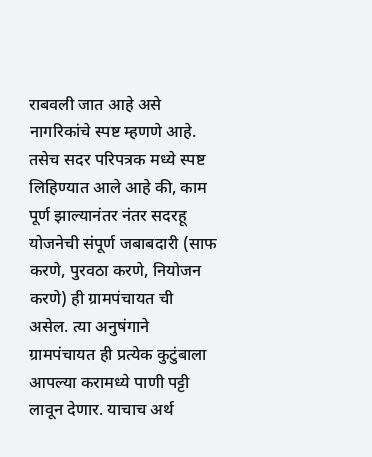राबवली जात आहे असे नागरिकांचे स्पष्ट म्हणणे आहे. तसेच सदर परिपत्रक मध्ये स्पष्ट लिहिण्यात आले आहे की, काम पूर्ण झाल्यानंतर नंतर सदरहू योजनेची संपूर्ण जबाबदारी (साफ करणे, पुरवठा करणे, नियोजन करणे) ही ग्रामपंचायत ची असेल. त्या अनुषंगाने ग्रामपंचायत ही प्रत्येक कुटुंबाला आपल्या करामध्ये पाणी पट्टी लावून देणार. याचाच अर्थ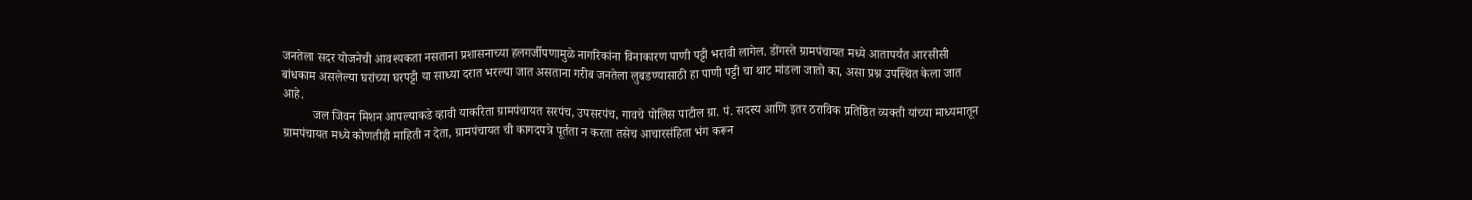जनतेला सदर योजनेची आवश्यकता नसताना प्रशासनाच्या हलगर्जीपणामुळे नागरिकांना विनाकारण पाणी पट्टी भरावी लागेल. डोंगस्ते ग्रामपंचायत मध्ये आतापर्यंत आरसीसी बांधकाम असलेल्या घरांच्या घरपट्टी या साध्या दरात भरल्या जात असताना गरीब जनतेला लुबडण्यासाठी हा पाणी पट्टी चा थाट मांडला जातो का, असा प्रश्न उपस्थित केला जात आहे.
          जल जिवन मिशन आपल्याकडे व्हावी याकरिता ग्रामपंचायत सरपंच, उपसरपंच, गावचे पोलिस पाटील ग्रा. पं. सदस्य आणि इतर ठराविक प्रतिष्ठित व्यक्ती यांच्या माध्यमातून ग्रामपंचायत मध्ये कोणतीही माहिती न देता, ग्रामपंचायत ची कागदपत्रे पूर्तता न करता तसेच आचारसंहिता भंग करून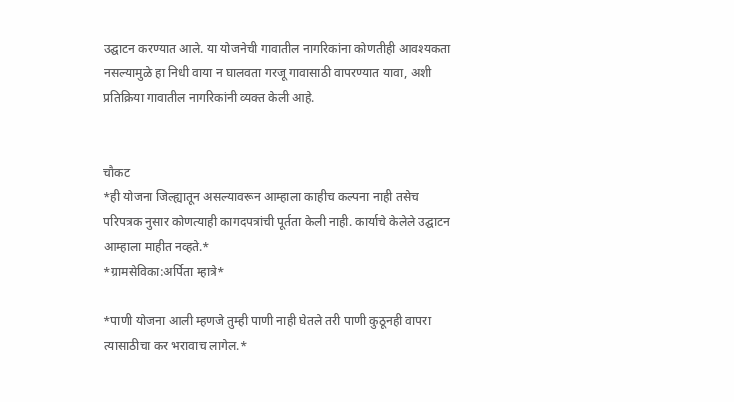उद्घाटन करण्यात आले. या योजनेची गावातील नागरिकांना कोणतीही आवश्यकता नसल्यामुळे हा निधी वाया न घालवता गरजू गावासाठी वापरण्यात यावा, अशी प्रतिक्रिया गावातील नागरिकांनी व्यक्त केली आहे.


चौकट
*ही योजना जिल्ह्यातून असल्यावरून आम्हाला काहीच कल्पना नाही तसेच परिपत्रक नुसार कोणत्याही कागदपत्रांची पूर्तता केली नाही. कार्याचे केलेले उद्घाटन आम्हाला माहीत नव्हते.*
*ग्रामसेविका:अर्पिता म्हात्रे*

*पाणी योजना आली म्हणजे तुम्ही पाणी नाही घेतले तरी पाणी कुठूनही वापरा त्यासाठीचा कर भरावाच लागेल.*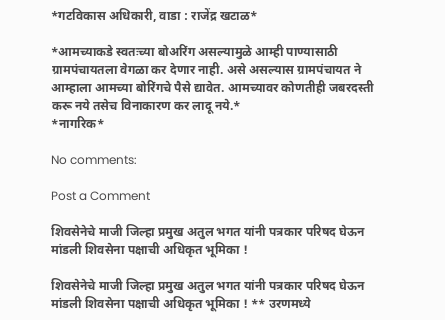*गटविकास अधिकारी, वाडा : राजेंद्र खटाळ*

*आमच्याकडे स्वतःच्या बोअरिंग असल्यामुळे आम्ही पाण्यासाठी ग्रामपंचायतला वेगळा कर देणार नाही. असे असल्यास ग्रामपंचायत ने आम्हाला आमच्या बोरिंगचे पैसे द्यावेत. आमच्यावर कोणतीही जबरदस्ती करू नये तसेच विनाकारण कर लादू नये.*
*नागरिक*

No comments:

Post a Comment

शिवसेनेचे माजी जिल्हा प्रमुख अतुल भगत यांनी पत्रकार परिषद घेऊन मांडली शिवसेना पक्षाची अधिकृत भूमिका !

शिवसेनेचे माजी जिल्हा प्रमुख अतुल भगत यांनी पत्रकार परिषद घेऊन मांडली शिवसेना पक्षाची अधिकृत भूमिका ! ** उरणमध्ये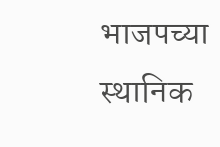भाजपच्या स्थानिक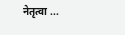नेतृत्वा ...